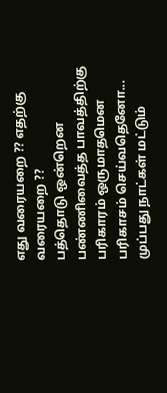எது வரையறை ?? எதற்கு வரையறை ??
பத்தொடு ஒன்றென பண்ணிவைத்த பாவத்திற்கு பரிகாரம் ஒருமாதமென பரிகாசம் செய்வதெனோ...
முப்பது நாட்கள் மட்டும்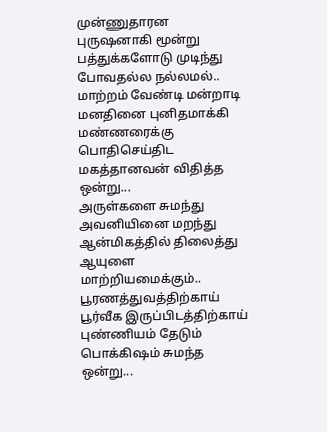முன்ணுதாரன புருஷனாகி மூன்று பத்துக்களோடு முடிந்து போவதல்ல நல்லமல்..
மாற்றம் வேண்டி மன்றாடி மனதினை புனிதமாக்கி மண்ணரைக்கு பொதிசெய்திட மகத்தானவன் விதித்த ஒன்று...
அருள்களை சுமந்து அவனியினை மறந்து ஆன்மிகத்தில் திலைத்து ஆயுளை மாற்றியமைக்கும்..
பூரணத்துவத்திற்காய் பூர்வீக இருப்பிடத்திற்காய் புண்ணியம் தேடும் பொக்கிஷம் சுமந்த ஒன்று...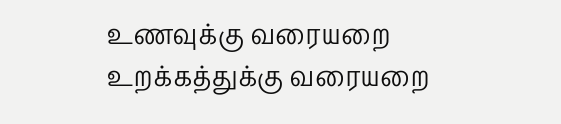உணவுக்கு வரையறை உறக்கத்துக்கு வரையறை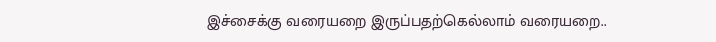இச்சைக்கு வரையறை இருப்பதற்கெல்லாம் வரையறை..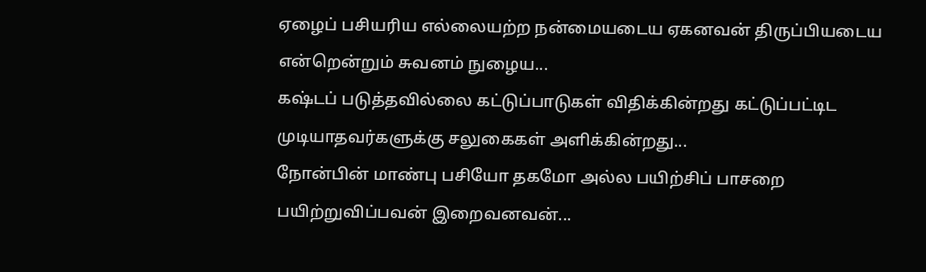ஏழைப் பசியரிய எல்லையற்ற நன்மையடைய ஏகனவன் திருப்பியடைய என்றென்றும் சுவனம் நுழைய...
கஷ்டப் படுத்தவில்லை கட்டுப்பாடுகள் விதிக்கின்றது கட்டுப்பட்டிட முடியாதவர்களுக்கு சலுகைகள் அளிக்கின்றது...
நோன்பின் மாண்பு பசியோ தகமோ அல்ல பயிற்சிப் பாசறை பயிற்றுவிப்பவன் இறைவனவன்...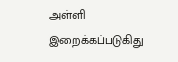அள்ளி இறைக்கப்படுகிது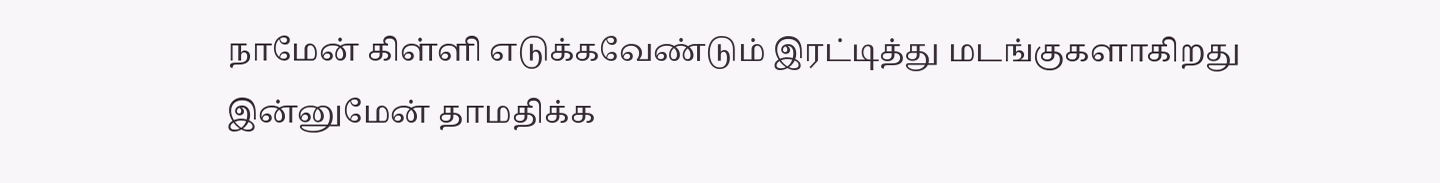நாமேன் கிள்ளி எடுக்கவேண்டும் இரட்டித்து மடங்குகளாகிறது இன்னுமேன் தாமதிக்க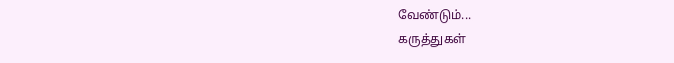வேண்டும்...
கருத்துகள்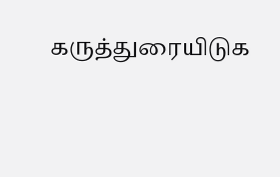கருத்துரையிடுக